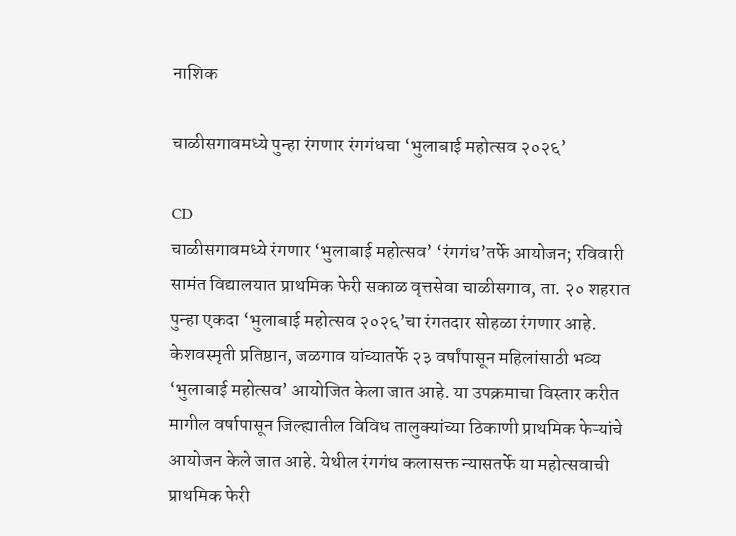नाशिक

चाळीसगावमध्ये पुन्हा रंगणार रंगगंधचा ‘भुलाबाई महोत्सव २०२६’

CD
चाळीसगावमध्ये रंगणार ‘भुलाबाई महोत्सव’ ‘रंगगंध’तर्फे आयोजन; रविवारी सामंत विद्यालयात प्राथमिक फेरी सकाळ वृत्तसेवा चाळीसगाव, ता. २० शहरात पुन्हा एकदा ‘भुलाबाई महोत्सव २०२६’चा रंगतदार सोहळा रंगणार आहे. केशवस्मृती प्रतिष्ठान, जळगाव यांच्यातर्फे २३ वर्षांपासून महिलांसाठी भव्य ‘भुलाबाई महोत्सव’ आयोजित केला जात आहे. या उपक्रमाचा विस्तार करीत मागील वर्षापासून जिल्ह्यातील विविध तालुक्यांच्या ठिकाणी प्राथमिक फेऱ्यांचे आयोजन केले जात आहे. येथील रंगगंध कलासक्त न्यासतर्फे या महोत्सवाची प्राथमिक फेरी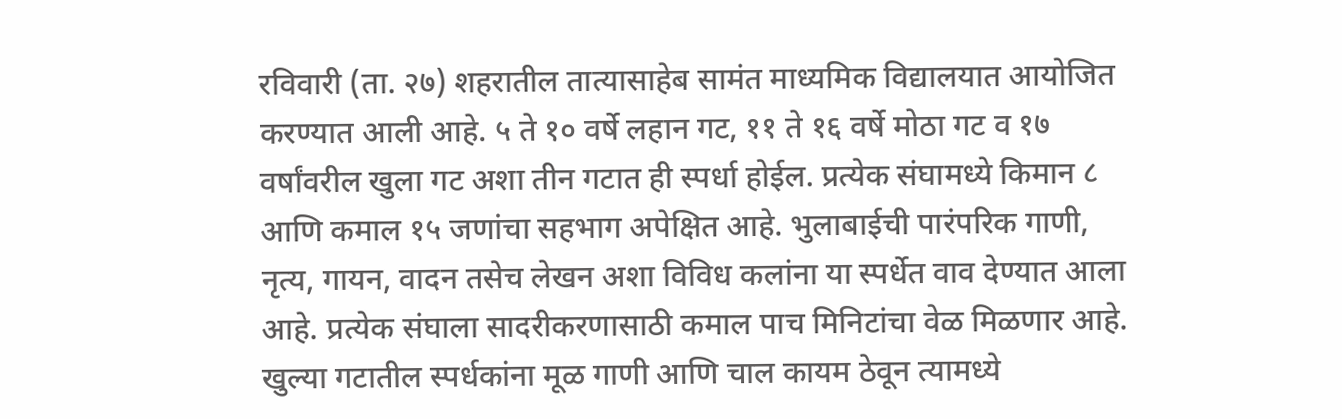रविवारी (ता. २७) शहरातील तात्यासाहेब सामंत माध्यमिक विद्यालयात आयोजित करण्यात आली आहे. ५ ते १० वर्षे लहान गट, ११ ते १६ वर्षे मोठा गट व १७ वर्षांवरील खुला गट अशा तीन गटात ही स्पर्धा होईल. प्रत्येक संघामध्ये किमान ८ आणि कमाल १५ जणांचा सहभाग अपेक्षित आहे. भुलाबाईची पारंपरिक गाणी, नृत्य, गायन, वादन तसेच लेखन अशा विविध कलांना या स्पर्धेत वाव देण्यात आला आहे. प्रत्येक संघाला सादरीकरणासाठी कमाल पाच मिनिटांचा वेळ मिळणार आहे. खुल्या गटातील स्पर्धकांना मूळ गाणी आणि चाल कायम ठेवून त्यामध्ये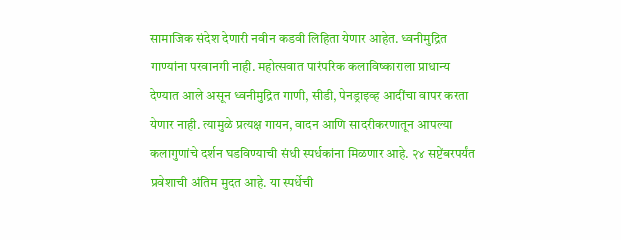सामाजिक संदेश देणारी नवीन कडवी लिहिता येणार आहेत. ध्वनीमुद्रित गाण्यांना परवानगी नाही. महोत्सवात पारंपरिक कलाविष्काराला प्राधान्य देण्यात आले असून ध्वनीमुद्रित गाणी, सीडी, पेनड्राइव्ह आदींचा वापर करता येणार नाही. त्यामुळे प्रत्यक्ष गायन, वादन आणि सादरीकरणातून आपल्या कलागुणांचे दर्शन घडविण्याची संधी स्पर्धकांना मिळणार आहे. २४ सप्टेंबरपर्यंत प्रवेशाची अंतिम मुदत आहे. या स्पर्धेची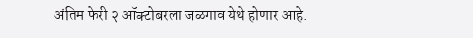अंतिम फेरी २ ऑक्टोबरला जळगाव येथे होणार आहे.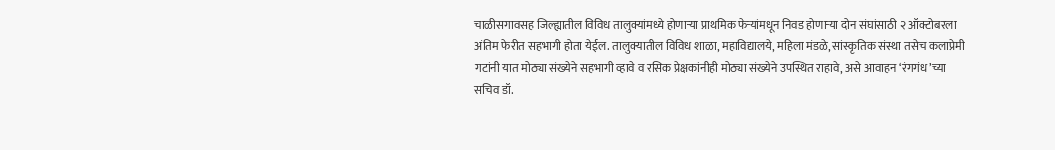चाळीसगावसह जिल्ह्यातील विविध तालुक्यांमध्ये होणाऱ्या प्राथमिक फेऱ्यांमधून निवड होणाऱ्या दोन संघांसाठी २ ऑक्टोबरला अंतिम फेरीत सहभागी होता येईल. तालुक्यातील विविध शाळा, महाविद्यालये, महिला मंडळे, सांस्कृतिक संस्था तसेच कलाप्रेमी गटांनी यात मोठ्या संख्येने सहभागी व्हावे व रसिक प्रेक्षकांनीही मोठ्या संख्येने उपस्थित राहावे, असे आवाहन ‘रंगगंध’च्या सचिव डॉ.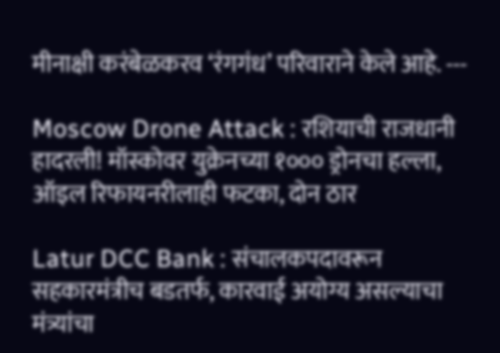मीनाक्षी करंबेळकरव ‘रंगगंध’ परिवाराने केले आहे. ---

Moscow Drone Attack : रशियाची राजधानी हादरली! मॉस्कोवर युक्रेनच्या १००० ड्रोनचा हल्ला, ऑइल रिफायनरीलाही फटका, दोन ठार

Latur DCC Bank : संचालकपदावरून सहकारमंत्रीच बडतर्फ, कारवाई अयोग्य असल्याचा मंत्र्यांचा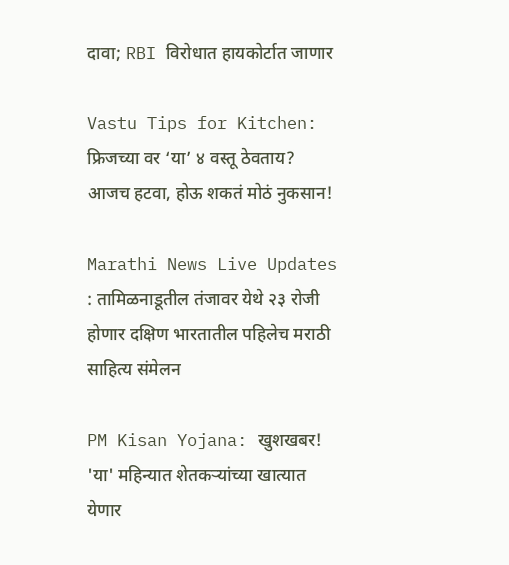दावा; RBI विरोधात हायकोर्टात जाणार

Vastu Tips for Kitchen: फ्रिजच्या वर ‘या’ ४ वस्तू ठेवताय? आजच हटवा, होऊ शकतं मोठं नुकसान!

Marathi News Live Updates : तामिळनाडूतील तंजावर येथे २३ रोजी होणार दक्षिण भारतातील पहिलेच मराठी साहित्य संमेलन

PM Kisan Yojana: खुशखबर! 'या' महिन्यात शेतकऱ्यांच्या खात्यात येणार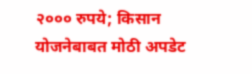२००० रुपये; किसान योजनेबाबत मोठी अपडेट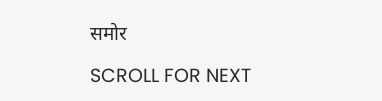समोर

SCROLL FOR NEXT